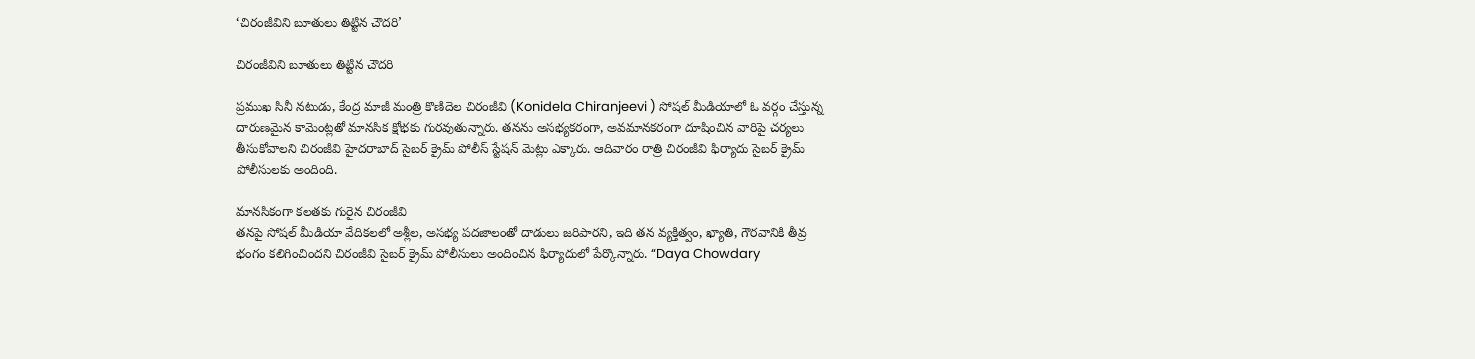‘చిరంజీవిని బూతులు తిట్టిన చౌద‌రి’

చిరంజీవిని బూతులు తిట్టిన చౌద‌రి

ప్ర‌ముఖ‌ సినీ నటుడు, కేంద్ర మాజీ మంత్రి కొణిదెల చిరంజీవి (Konidela Chiranjeevi ) సోష‌ల్ మీడియాలో ఓ వ‌ర్గం చేస్తున్న దారుణ‌మైన కామెంట్ల‌తో మాన‌సిక క్షోభ‌కు గుర‌వుతున్నారు. తనను అసభ్యకరంగా, అవ‌మాన‌క‌రంగా దూషించిన‌ వారిపై చ‌ర్య‌లు తీసుకోవాల‌ని చిరంజీవి హైదరాబాద్ సైబర్ క్రైమ్ పోలీస్‌ స్టేష‌న్ మెట్లు ఎక్కారు. ఆదివారం రాత్రి చిరంజీవి ఫిర్యాదు సైబర్ క్రైమ్ పోలీసులకు అందింది.

మానసికంగా కలతకు గురైన చిరంజీవి
తనపై సోషల్ మీడియా వేదికలలో అశ్లీల, అసభ్య పదజాలంతో దాడులు జరిపారని, ఇది తన వ్యక్తిత్వం, ఖ్యాతి, గౌరవానికి తీవ్ర భంగం కలిగించిందని చిరంజీవి సైబ‌ర్ క్రైమ్ పోలీసులు అందించిన ఫిర్యాదులో పేర్కొన్నారు. “Daya Chowdary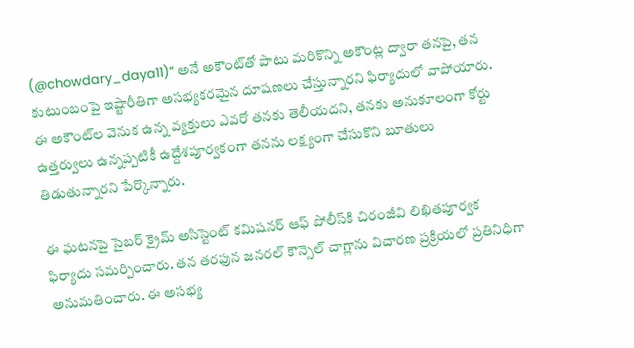(@chowdary_daya11)” అనే అకౌంట్‌తో పాటు మరికొన్ని అకౌంట్ల ద్వారా త‌న‌పై, త‌న కుటుంబంపై ఇష్టారీతిగా అస‌భ్య‌క‌ర‌మైన‌ దూషణ‌లు చేస్తున్నార‌ని ఫిర్యాదులో వాపోయారు. ఈ అకౌంట్‌ల వెనుక ఉన్న వ్యక్తులు ఎవ‌రో త‌న‌కు తెలీయ‌ద‌ని, తనకు అనుకూలంగా కోర్టు ఉత్తర్వులు ఉన్నప్పటికీ ఉద్దేశపూర్వకంగా తనను లక్ష్యంగా చేసుకొని బూతులు తిడుతున్నార‌ని పేర్కొన్నారు.

ఈ ఘటనపై సైబర్ క్రైమ్ అసిస్టెంట్ కమిషనర్ ఆఫ్ పోలీస్‌కి చిరంజీవి లిఖితపూర్వక ఫిర్యాదు సమర్పించారు. తన తరఫున జనరల్ కౌన్సెల్ చాగ్లాను విచారణ ప్రక్రియలో ప్రతినిధిగా అనుమతించారు. ఈ అసభ్య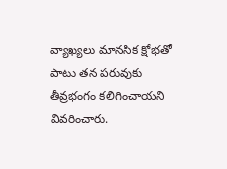వ్యాఖ్యలు మానసిక క్షోభతో పాటు త‌న ప‌రువుకు తీవ్ర‌భంగం కలిగించాయని వివరించారు.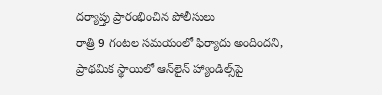దర్యాప్తు ప్రారంభించిన పోలీసులు
రాత్రి 9 గంటల సమయంలో ఫిర్యాదు అందిందని, ప్రాథమిక స్థాయిలో ఆన్‌లైన్ హ్యాండిల్స్‌పై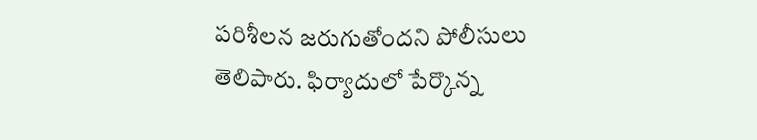పరిశీలన జరుగుతోందని పోలీసులు తెలిపారు. ఫిర్యాదులో పేర్కొన్న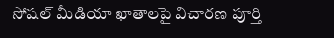సోషల్ మీడియా ఖాతాలపై విచారణ పూర్తి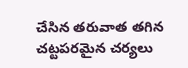చేసిన తరువాత తగిన చట్టపరమైన చర్యలు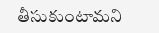తీసుకుంటామని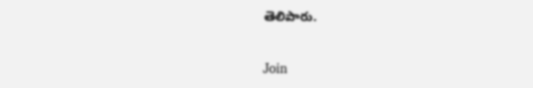తెలిపారు.

Join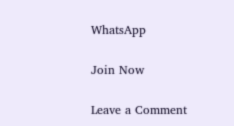WhatsApp

Join Now

Leave a Comment